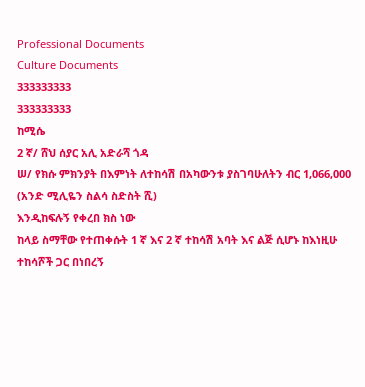Professional Documents
Culture Documents
333333333
333333333
ከሚሴ
2 ኛ/ ሸህ ሰያር አሊ አድራሻ ጎዳ
ሠ/ የክሱ ምክንያት በእምነት ለተከሳሽ በአካውንቱ ያስገባሁለትን ብር 1,066,000 (አንድ ሚሊዬን ስልሳ ስድስት ሺ)
እንዲከፍሉኝ የቀረበ ክስ ነው
ከላይ ስማቸው የተጠቀሱት 1 ኛ እና 2 ኛ ተከሳሽ አባት እና ልጅ ሲሆኑ ከእነዚሁ ተከሳሾች ጋር በነበረኝ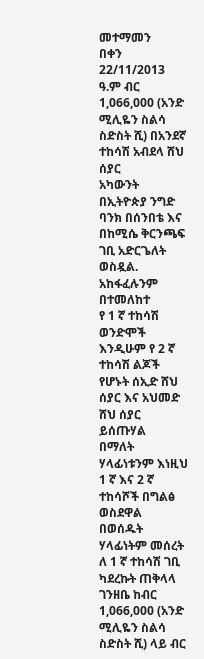መተማመን
በቀን 22/11/2013 ዓ.ም ብር 1,066,000 (አንድ ሚሊዬን ስልሳ ስድስት ሺ) በአንደኛ ተከሳሽ አብደላ ሸህ ሰያር
አካውንት በኢትዮጵያ ንግድ ባንክ በሰንበቴ እና በከሚሴ ቅርንጫፍ ገቢ አድርጌለት ወስዷል. አከፋፈሉንም በተመለከተ
የ 1 ኛ ተከሳሽ ወንድሞች እንዲሁም የ 2 ኛ ተከሳሽ ልጆች የሆኑት ሰኢድ ሸህ ሰያር እና አህመድ ሸህ ሰያር ይሰጡሃል
በማለት ሃላፊነቱንም እነዚህ 1 ኛ እና 2 ኛ ተከሳሾች በግልፅ ወስደዋል በወሰዱት ሃላፊነትም መሰረት ለ 1 ኛ ተከሳሽ ገቢ
ካደረኩት ጠቅላላ ገንዘቤ ከብር 1,066,000 (አንድ ሚሊዬን ስልሳ ስድስት ሺ) ላይ ብር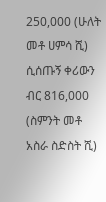250,000 (ሁለት መቶ ሀምሳ ሺ)
ሲሰጡኝ ቀሪውን ብር 816,000 (ስምንት መቶ አስራ ስድስት ሺ)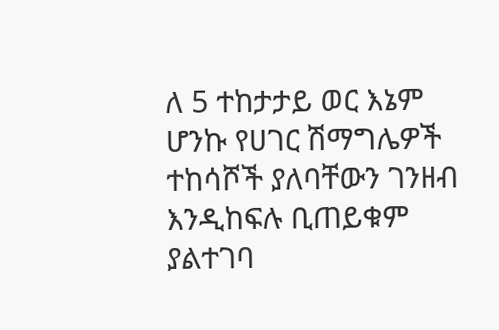ለ 5 ተከታታይ ወር እኔም ሆንኩ የሀገር ሽማግሌዎች
ተከሳሾች ያለባቸውን ገንዘብ እንዲከፍሉ ቢጠይቁም ያልተገባ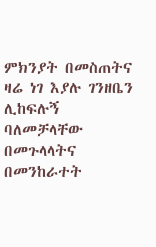ምክንያት በመስጠትና ዛሬ ነገ እያሉ ገንዘቤን ሊከፍሉኝ
ባለመቻላቸው በመጉላላትና በመንከራተት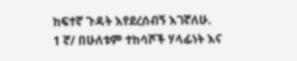ከፍተኛ ጉዳት እየደረሰብኝ እገኛለሁ.
1 ኛ/ በሁለቱም ተከሳሾች ሃላፊነት እና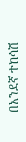በአንደኛ ተከሳሽ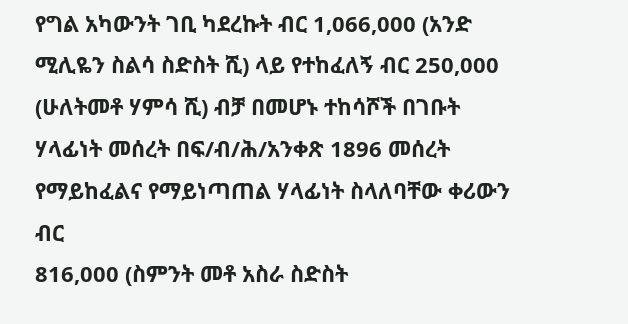የግል አካውንት ገቢ ካደረኩት ብር 1,066,000 (አንድ
ሚሊዬን ስልሳ ስድስት ሺ) ላይ የተከፈለኝ ብር 250,000 (ሁለትመቶ ሃምሳ ሺ) ብቻ በመሆኑ ተከሳሾች በገቡት
ሃላፊነት መሰረት በፍ/ብ/ሕ/አንቀጽ 1896 መሰረት የማይከፈልና የማይነጣጠል ሃላፊነት ስላለባቸው ቀሪውን ብር
816,000 (ስምንት መቶ አስራ ስድስት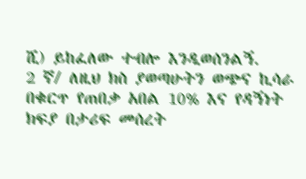ሺ) ይከፈለው ተብሎ እንዲወሰንልኝ.
2 ኛ/ ለዚህ ክስ ያወጣሁትን ወጭና ኪሳራ በቁርጥ የጠበቃ አበል 10% እና የዳኝነት ክፍያ በታሪፍ መሰረት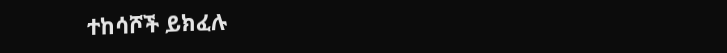ተከሳሾች ይክፈሉ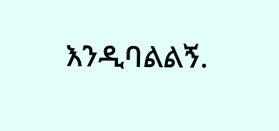እንዲባልልኝ.